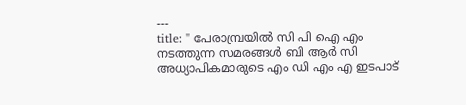---
title: " പേരാമ്പ്രയില്‍ സി പി ഐ എം നടത്തുന്ന സമരങ്ങള്‍ ബി ആര്‍ സി അധ്യാപികമാരുടെ എം ഡി എം എ ഇടപാട്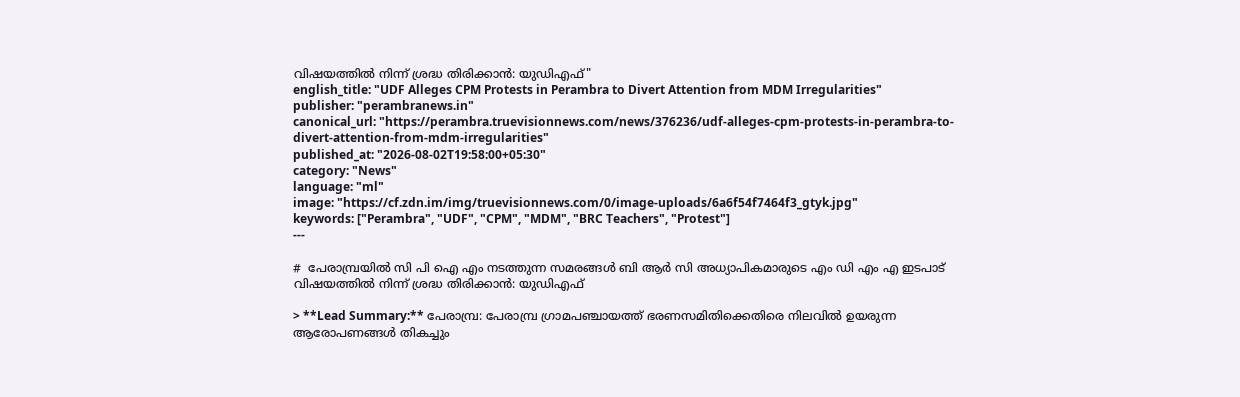വിഷയത്തില്‍ നിന്ന് ശ്രദ്ധ തിരിക്കാന്‍: യുഡിഎഫ്"
english_title: "UDF Alleges CPM Protests in Perambra to Divert Attention from MDM Irregularities"
publisher: "perambranews.in"
canonical_url: "https://perambra.truevisionnews.com/news/376236/udf-alleges-cpm-protests-in-perambra-to-divert-attention-from-mdm-irregularities"
published_at: "2026-08-02T19:58:00+05:30"
category: "News"
language: "ml"
image: "https://cf.zdn.im/img/truevisionnews.com/0/image-uploads/6a6f54f7464f3_gtyk.jpg"
keywords: ["Perambra", "UDF", "CPM", "MDM", "BRC Teachers", "Protest"]
---

#  പേരാമ്പ്രയില്‍ സി പി ഐ എം നടത്തുന്ന സമരങ്ങള്‍ ബി ആര്‍ സി അധ്യാപികമാരുടെ എം ഡി എം എ ഇടപാട് വിഷയത്തില്‍ നിന്ന് ശ്രദ്ധ തിരിക്കാന്‍: യുഡിഎഫ്

> **Lead Summary:** പേരാമ്പ്ര: പേരാമ്പ്ര ഗ്രാമപഞ്ചായത്ത് ഭരണസമിതിക്കെതിരെ നിലവില്‍ ഉയരുന്ന ആരോപണങ്ങള്‍ തികച്ചും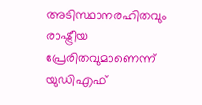അടിസ്ഥാനരഹിതവും രാഷ്ട്രീയ പ്രേരിതവുമാണെന്ന് യുഡിഎഫ്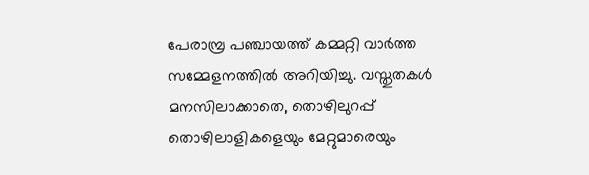പേരാമ്പ്ര പഞ്ചായത്ത് കമ്മറ്റി വാര്‍ത്ത സമ്മേളനത്തില്‍ അറിയിച്ചു. വസ്തുതകള്‍ മനസിലാക്കാതെ, തൊഴിലുറപ്പ് തൊഴിലാളികളെയും മേറ്റുമാരെയും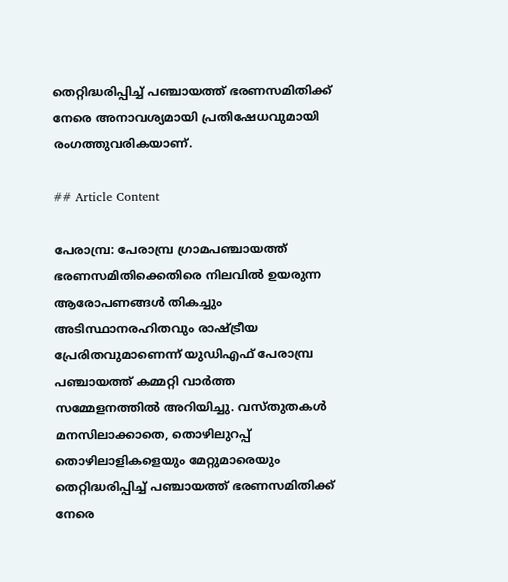തെറ്റിദ്ധരിപ്പിച്ച് പഞ്ചായത്ത് ഭരണസമിതിക്ക് നേരെ അനാവശ്യമായി പ്രതിഷേധവുമായി രംഗത്തുവരികയാണ്.

## Article Content

പേരാമ്പ്ര: പേരാമ്പ്ര ഗ്രാമപഞ്ചായത്ത് ഭരണസമിതിക്കെതിരെ നിലവില്‍ ഉയരുന്ന ആരോപണങ്ങള്‍ തികച്ചും അടിസ്ഥാനരഹിതവും രാഷ്ട്രീയ പ്രേരിതവുമാണെന്ന് യുഡിഎഫ് പേരാമ്പ്ര പഞ്ചായത്ത് കമ്മറ്റി വാര്‍ത്ത സമ്മേളനത്തില്‍ അറിയിച്ചു. വസ്തുതകള്‍ മനസിലാക്കാതെ, തൊഴിലുറപ്പ് തൊഴിലാളികളെയും മേറ്റുമാരെയും തെറ്റിദ്ധരിപ്പിച്ച് പഞ്ചായത്ത് ഭരണസമിതിക്ക് നേരെ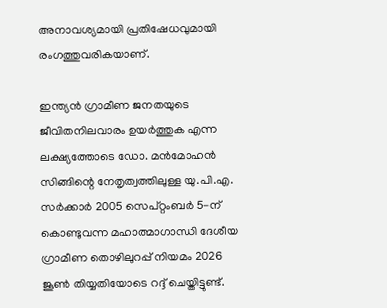അനാവശ്യമായി പ്രതിഷേധവുമായി രംഗത്തുവരികയാണ്.

ഇന്ത്യന്‍ ഗ്രാമീണ ജനതയുടെ ജീവിതനിലവാരം ഉയര്‍ത്തുക എന്ന ലക്ഷ്യത്തോടെ ഡോ. മന്‍മോഹന്‍ സിങ്ങിന്റെ നേതൃത്വത്തിലുള്ള യു.പി.എ. സര്‍ക്കാര്‍ 2005 സെപ്റ്റംബര്‍ 5-ന് കൊണ്ടുവന്ന മഹാത്മാഗാന്ധി ദേശീയ ഗ്രാമീണ തൊഴിലുറപ്പ് നിയമം 2026 ജൂണ്‍ തിയ്യതിയോടെ റദ്ദ് ചെയ്തിട്ടുണ്ട്.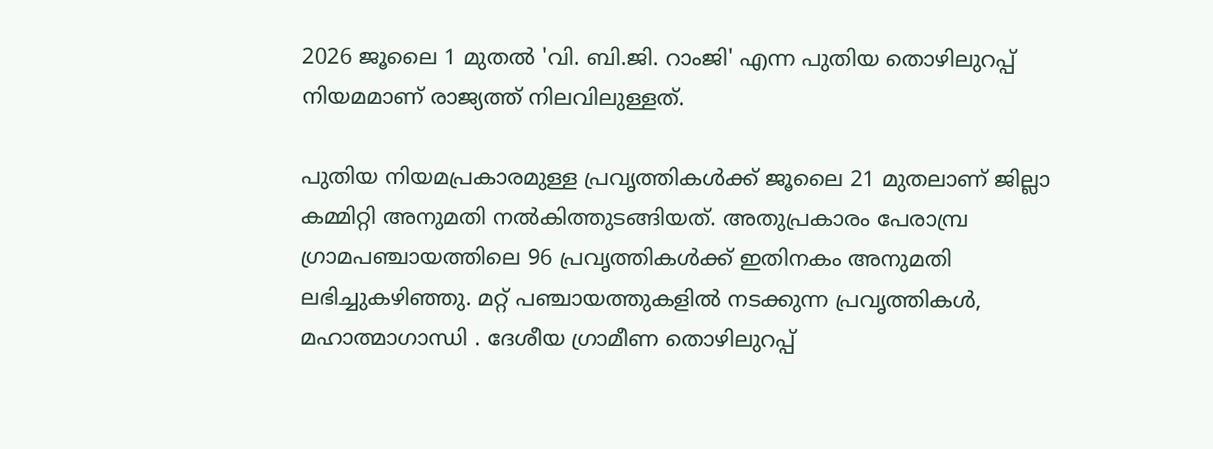2026 ജൂലൈ 1 മുതല്‍ 'വി. ബി.ജി. റാംജി' എന്ന പുതിയ തൊഴിലുറപ്പ് നിയമമാണ് രാജ്യത്ത് നിലവിലുള്ളത്.

പുതിയ നിയമപ്രകാരമുള്ള പ്രവൃത്തികള്‍ക്ക് ജൂലൈ 21 മുതലാണ് ജില്ലാ കമ്മിറ്റി അനുമതി നല്‍കിത്തുടങ്ങിയത്. അതുപ്രകാരം പേരാമ്പ്ര ഗ്രാമപഞ്ചായത്തിലെ 96 പ്രവൃത്തികള്‍ക്ക് ഇതിനകം അനുമതി ലഭിച്ചുകഴിഞ്ഞു. മറ്റ് പഞ്ചായത്തുകളില്‍ നടക്കുന്ന പ്രവൃത്തികള്‍, മഹാത്മാഗാന്ധി . ദേശീയ ഗ്രാമീണ തൊഴിലുറപ്പ്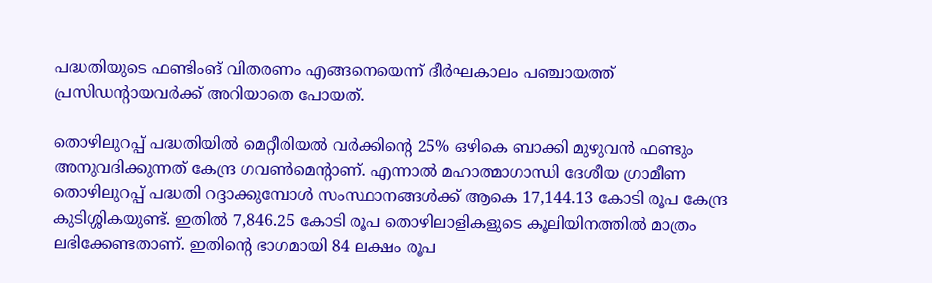പദ്ധതിയുടെ ഫണ്ടിംങ് വിതരണം എങ്ങനെയെന്ന് ദീര്‍ഘകാലം പഞ്ചായത്ത് പ്രസിഡന്റായവര്‍ക്ക് അറിയാതെ പോയത്.

തൊഴിലുറപ്പ് പദ്ധതിയില്‍ മെറ്റീരിയല്‍ വര്‍ക്കിന്റെ 25% ഒഴികെ ബാക്കി മുഴുവന്‍ ഫണ്ടും അനുവദിക്കുന്നത് കേന്ദ്ര ഗവണ്‍മെന്റാണ്. എന്നാല്‍ മഹാത്മാഗാന്ധി ദേശീയ ഗ്രാമീണ തൊഴിലുറപ്പ് പദ്ധതി റദ്ദാക്കുമ്പോള്‍ സംസ്ഥാനങ്ങള്‍ക്ക് ആകെ 17,144.13 കോടി രൂപ കേന്ദ്ര കുടിശ്ശികയുണ്ട്. ഇതില്‍ 7,846.25 കോടി രൂപ തൊഴിലാളികളുടെ കൂലിയിനത്തില്‍ മാത്രം ലഭിക്കേണ്ടതാണ്. ഇതിന്റെ ഭാഗമായി 84 ലക്ഷം രൂപ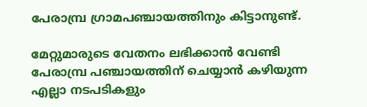പേരാമ്പ്ര ഗ്രാമപഞ്ചായത്തിനും കിട്ടാനുണ്ട്.

മേറ്റുമാരുടെ വേതനം ലഭിക്കാന്‍ വേണ്ടി പേരാമ്പ്ര പഞ്ചായത്തിന് ചെയ്യാന്‍ കഴിയുന്ന എല്ലാ നടപടികളും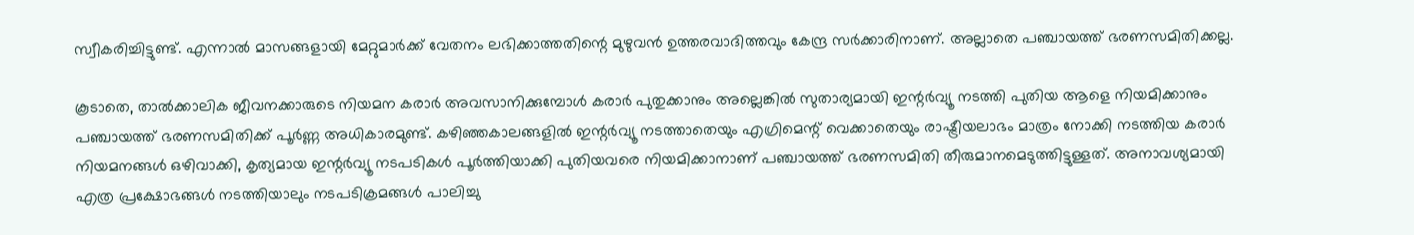സ്വീകരിച്ചിട്ടുണ്ട്. എന്നാല്‍ മാസങ്ങളായി മേറ്റുമാര്‍ക്ക് വേതനം ലഭിക്കാത്തതിന്റെ മുഴുവന്‍ ഉത്തരവാദിത്തവും കേന്ദ്ര സര്‍ക്കാരിനാണ്. അല്ലാതെ പഞ്ചായത്ത് ഭരണസമിതിക്കല്ല.

കൂടാതെ, താല്‍ക്കാലിക ജീവനക്കാരുടെ നിയമന കരാര്‍ അവസാനിക്കുമ്പോള്‍ കരാര്‍ പുതുക്കാനും അല്ലെങ്കില്‍ സുതാര്യമായി ഇന്റര്‍വ്യൂ നടത്തി പുതിയ ആളെ നിയമിക്കാനും പഞ്ചായത്ത് ഭരണസമിതിക്ക് പൂര്‍ണ്ണ അധികാരമുണ്ട്. കഴിഞ്ഞകാലങ്ങളില്‍ ഇന്റര്‍വ്യൂ നടത്താതെയും എഗ്രിമെന്റ് വെക്കാതെയും രാഷ്ട്രീയലാഭം മാത്രം നോക്കി നടത്തിയ കരാര്‍ നിയമനങ്ങള്‍ ഒഴിവാക്കി, കൃത്യമായ ഇന്റര്‍വ്യൂ നടപടികള്‍ പൂര്‍ത്തിയാക്കി പുതിയവരെ നിയമിക്കാനാണ് പഞ്ചായത്ത് ഭരണസമിതി തീരുമാനമെടുത്തിട്ടുള്ളത്. അനാവശ്യമായി എത്ര പ്രക്ഷോഭങ്ങള്‍ നടത്തിയാലും നടപടിക്രമങ്ങള്‍ പാലിച്ചു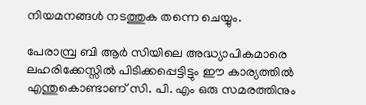നിയമനങ്ങള്‍ നടത്തുക തന്നെ ചെയ്യും.

പേരാമ്പ്ര ബി ആര്‍ സിയിലെ അദ്ധ്യാപികമാരെ ലഹരിക്കേസ്സില്‍ പിടിക്കപ്പെട്ടിട്ടും ഈ കാര്യത്തില്‍ എന്തുകൊണ്ടാണ് സി. പി. എം ഒരു സമരത്തിനും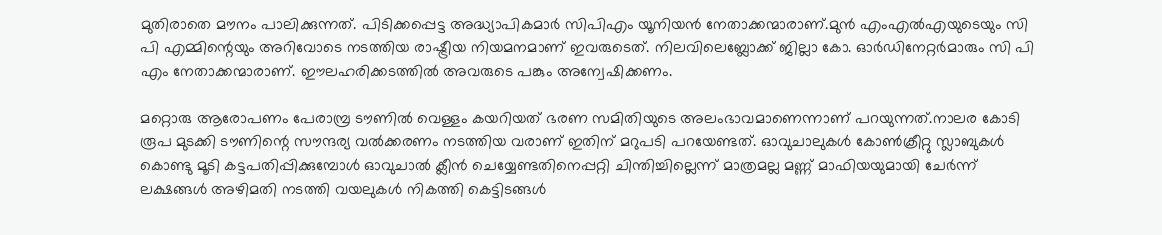മുതിരാതെ മൗനം പാലിക്കുന്നത്. പിടിക്കപ്പെട്ട അദ്ധ്യാപികമാര്‍ സിപിഎം യൂനിയന്‍ നേതാക്കന്മാരാണ്.മുന്‍ എംഎല്‍എയുടെയും സി പി എമ്മിന്റെയും അറിവോടെ നടത്തിയ രാഷ്ട്രീയ നിയമനമാണ് ഇവരുടെത്. നിലവിലെബ്ലോക്ക് ജില്ലാ കോ. ഓര്‍ഡിനേറ്റര്‍മാരും സി പി എം നേതാക്കന്മാരാണ്. ഈലഹരിക്കടത്തില്‍ അവരുടെ പങ്കും അന്വേഷിക്കണം.

മറ്റൊരു ആരോപണം പേരാമ്പ്ര ടൗണില്‍ വെള്ളം കയറിയത് ഭരണ സമിതിയുടെ അലംഭാവമാണെന്നാണ് പറയുന്നത്.നാലര കോടി രൂപ മുടക്കി ടൗണിന്റെ സൗന്ദര്യ വല്‍ക്കരണം നടത്തിയ വരാണ് ഇതിന് മറുപടി പറയേണ്ടത്. ഓവുചാലുകള്‍ കോണ്‍ക്രീറ്റു സ്ലാബുകള്‍ കൊണ്ടു മൂടി കട്ടപതിപ്പിക്കുമ്പോള്‍ ഓവുചാല്‍ ക്ലീന്‍ ചെയ്യേണ്ടതിനെപ്പറ്റി ചിന്തിച്ചില്ലെന്ന് മാത്രമല്ല മണ്ണ് മാഫിയയുമായി ചേര്‍ന്ന് ലക്ഷങ്ങള്‍ അഴിമതി നടത്തി വയലുകള്‍ നികത്തി കെട്ടിടങ്ങള്‍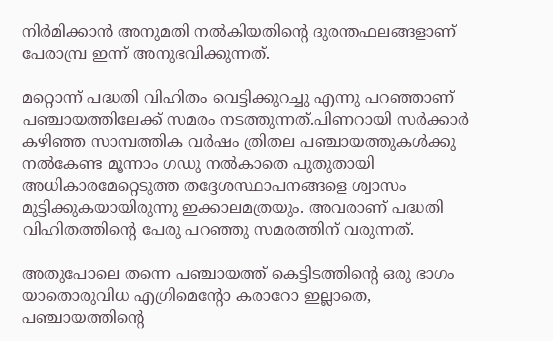നിര്‍മിക്കാന്‍ അനുമതി നല്‍കിയതിന്റെ ദുരന്തഫലങ്ങളാണ് പേരാമ്പ്ര ഇന്ന് അനുഭവിക്കുന്നത്.

മറ്റൊന്ന് പദ്ധതി വിഹിതം വെട്ടിക്കുറച്ചു എന്നു പറഞ്ഞാണ് പഞ്ചായത്തിലേക്ക് സമരം നടത്തുന്നത്.പിണറായി സര്‍ക്കാര്‍ കഴിഞ്ഞ സാമ്പത്തിക വര്‍ഷം ത്രിതല പഞ്ചായത്തുകള്‍ക്കു നല്‍കേണ്ട മൂന്നാം ഗഡു നല്‍കാതെ പുതുതായി അധികാരമേറ്റെടുത്ത തദ്ദേശസ്ഥാപനങ്ങളെ ശ്വാസം മുട്ടിക്കുകയായിരുന്നു ഇക്കാലമത്രയും. അവരാണ് പദ്ധതി വിഹിതത്തിന്റെ പേരു പറഞ്ഞു സമരത്തിന് വരുന്നത്.

അതുപോലെ തന്നെ പഞ്ചായത്ത് കെട്ടിടത്തിന്റെ ഒരു ഭാഗം യാതൊരുവിധ എഗ്രിമെന്റോ കരാറോ ഇല്ലാതെ, പഞ്ചായത്തിന്റെ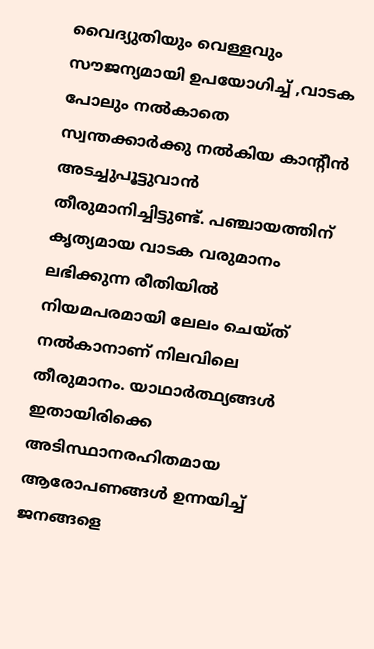വൈദ്യുതിയും വെള്ളവും സൗജന്യമായി ഉപയോഗിച്ച് ,വാടക പോലും നല്‍കാതെ സ്വന്തക്കാര്‍ക്കു നല്‍കിയ കാന്റീന്‍ അടച്ചുപൂട്ടുവാന്‍ തീരുമാനിച്ചിട്ടുണ്ട്. പഞ്ചായത്തിന് കൃത്യമായ വാടക വരുമാനം ലഭിക്കുന്ന രീതിയില്‍ നിയമപരമായി ലേലം ചെയ്ത് നല്‍കാനാണ് നിലവിലെ തീരുമാനം. യാഥാര്‍ത്ഥ്യങ്ങള്‍ ഇതായിരിക്കെ അടിസ്ഥാനരഹിതമായ ആരോപണങ്ങള്‍ ഉന്നയിച്ച് ജനങ്ങളെ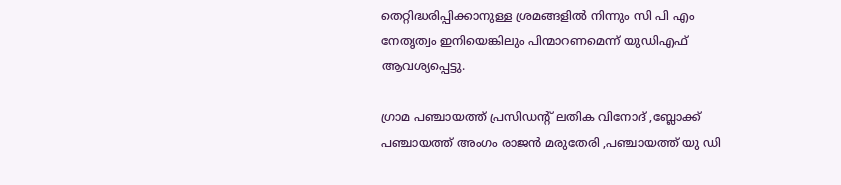തെറ്റിദ്ധരിപ്പിക്കാനുള്ള ശ്രമങ്ങളില്‍ നിന്നും സി പി എം നേതൃത്വം ഇനിയെങ്കിലും പിന്മാറണമെന്ന് യുഡിഎഫ് ആവശ്യപ്പെട്ടു.

ഗ്രാമ പഞ്ചായത്ത് പ്രസിഡന്റ് ലതിക വിനോദ് ,ബ്ലോക്ക് പഞ്ചായത്ത് അംഗം രാജന്‍ മരുതേരി ,പഞ്ചായത്ത് യു ഡി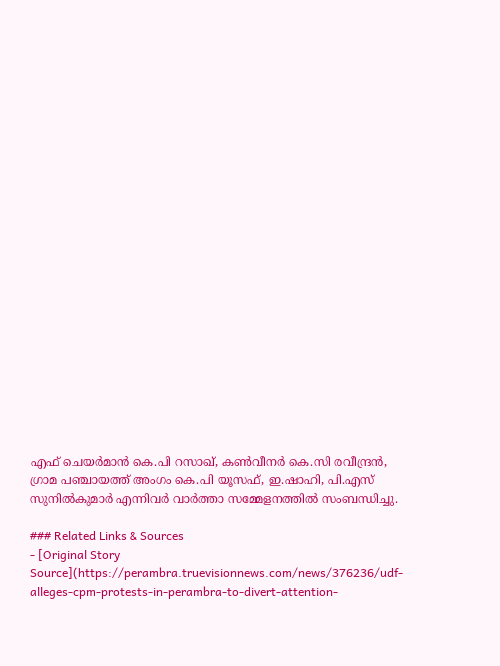എഫ് ചെയര്‍മാന്‍ കെ.പി റസാഖ്, കണ്‍വീനര്‍ കെ.സി രവീന്ദ്രന്‍, ഗ്രാമ പഞ്ചായത്ത് അംഗം കെ.പി യൂസഫ്, ഇ.ഷാഹി, പി.എസ് സുനില്‍കുമാര്‍ എന്നിവര്‍ വാര്‍ത്താ സമ്മേളനത്തില്‍ സംബന്ധിച്ചു.

### Related Links & Sources
- [Original Story Source](https://perambra.truevisionnews.com/news/376236/udf-alleges-cpm-protests-in-perambra-to-divert-attention-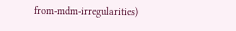from-mdm-irregularities)